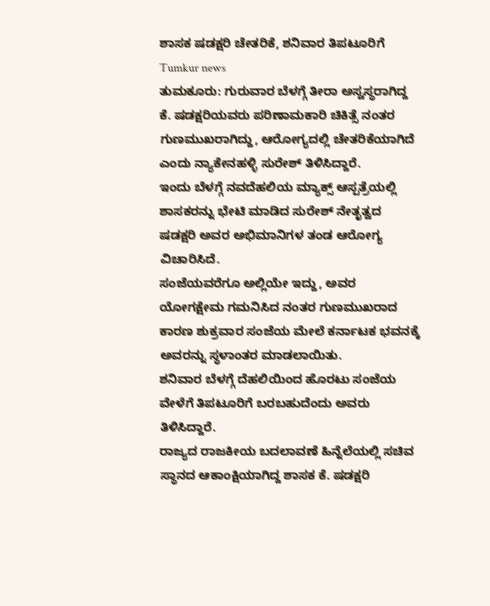ಶಾಸಕ ಷಡಕ್ಷರಿ ಚೇತರಿಕೆ, ಶನಿವಾರ ತಿಪಟೂರಿಗೆ
Tumkur news
ತುಮಕೂರು: ಗುರುವಾರ ಬೆಳಗ್ಗೆ ತೀರಾ ಅಸ್ವಸ್ಥರಾಗಿದ್ದ ಕೆ. ಷಡಕ್ಷರಿಯವರು ಪರಿಣಾಮಕಾರಿ ಚಿಕಿತ್ಸೆ ನಂತರ ಗುಣಮುಖರಾಗಿದ್ದು, ಆರೋಗ್ಯದಲ್ಲಿ ಚೇತರಿಕೆಯಾಗಿದೆ ಎಂದು ನ್ಯಾಕೇನಹಳ್ಳಿ ಸುರೇಶ್ ತಿಳಿಸಿದ್ದಾರೆ.
ಇಂದು ಬೆಳಗ್ಗೆ ನವದೆಹಲಿಯ ಮ್ಯಾಕ್ಸ್ ಆಸ್ಪತ್ರೆಯಲ್ಲಿ ಶಾಸಕರನ್ನು ಭೇಟಿ ಮಾಡಿದ ಸುರೇಶ್ ನೇತೃತ್ವದ ಷಡಕ್ಷರಿ ಅವರ ಅಭಿಮಾನಿಗಳ ತಂಡ ಆರೋಗ್ಯ ವಿಚಾರಿಸಿದೆ.
ಸಂಜೆಯವರೆಗೂ ಅಲ್ಲಿಯೇ ಇದ್ದು, ಅವರ ಯೋಗಕ್ಷೇಮ ಗಮನಿಸಿದ ನಂತರ ಗುಣಮುಖರಾದ ಕಾರಣ ಶುಕ್ರವಾರ ಸಂಜೆಯ ಮೇಲೆ ಕರ್ನಾಟಕ ಭವನಕ್ಕೆ ಅವರನ್ನು ಸ್ಥಳಾಂತರ ಮಾಡಲಾಯಿತು.
ಶನಿವಾರ ಬೆಳಗ್ಗೆ ದೆಹಲಿಯಿಂದ ಹೊರಟು ಸಂಜೆಯ ವೇಳೆಗೆ ತಿಪಟೂರಿಗೆ ಬರಬಹುದೆಂದು ಅವರು ತಿಳಿಸಿದ್ದಾರೆ.
ರಾಜ್ಯದ ರಾಜಕೀಯ ಬದಲಾವಣೆ ಹಿನ್ನೆಲೆಯಲ್ಲಿ ಸಚಿವ ಸ್ಥಾನದ ಆಕಾಂಕ್ಷಿಯಾಗಿದ್ದ ಶಾಸಕ ಕೆ. ಷಡಕ್ಷರಿ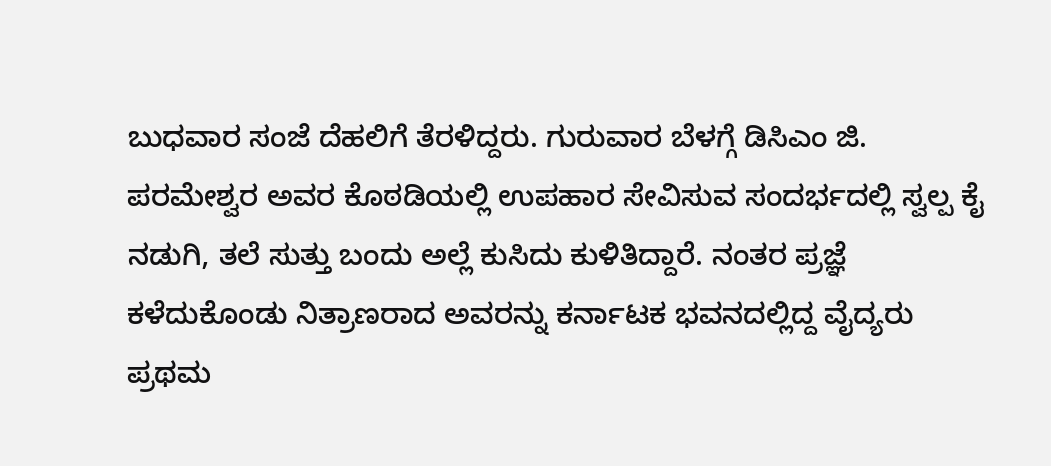ಬುಧವಾರ ಸಂಜೆ ದೆಹಲಿಗೆ ತೆರಳಿದ್ದರು. ಗುರುವಾರ ಬೆಳಗ್ಗೆ ಡಿಸಿಎಂ ಜಿ. ಪರಮೇಶ್ವರ ಅವರ ಕೊಠಡಿಯಲ್ಲಿ ಉಪಹಾರ ಸೇವಿಸುವ ಸಂದರ್ಭದಲ್ಲಿ ಸ್ವಲ್ಪ ಕೈ ನಡುಗಿ, ತಲೆ ಸುತ್ತು ಬಂದು ಅಲ್ಲೆ ಕುಸಿದು ಕುಳಿತಿದ್ದಾರೆ. ನಂತರ ಪ್ರಜ್ಞೆ ಕಳೆದುಕೊಂಡು ನಿತ್ರಾಣರಾದ ಅವರನ್ನು ಕರ್ನಾಟಕ ಭವನದಲ್ಲಿದ್ದ ವೈದ್ಯರು ಪ್ರಥಮ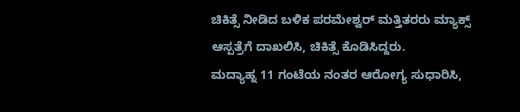ಚಿಕಿತ್ಸೆ ನೀಡಿದ ಬಳಿಕ ಪರಮೇಶ್ವರ್ ಮತ್ತಿತರರು ಮ್ಯಾಕ್ಸ್ ಆಸ್ಪತ್ರೆಗೆ ದಾಖಲಿಸಿ, ಚಿಕಿತ್ಸೆ ಕೊಡಿಸಿದ್ದರು.
ಮದ್ಯಾಹ್ನ 11 ಗಂಟೆಯ ನಂತರ ಆರೋಗ್ಯ ಸುಧಾರಿಸಿ,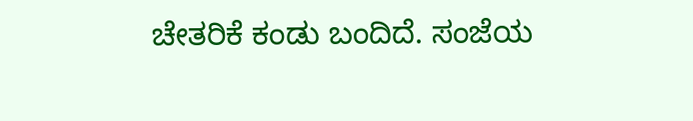ಚೇತರಿಕೆ ಕಂಡು ಬಂದಿದೆ. ಸಂಜೆಯ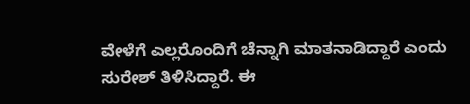ವೇಳೆಗೆ ಎಲ್ಲರೊಂದಿಗೆ ಚೆನ್ನಾಗಿ ಮಾತನಾಡಿದ್ದಾರೆ ಎಂದು ಸುರೇಶ್ ತಿಳಿಸಿದ್ದಾರೆ. ಈ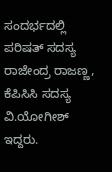ಸಂದರ್ಭದಲ್ಲಿ ಪರಿಷತ್ ಸದಸ್ಯ ರಾಜೇಂದ್ರ ರಾಜಣ್ಣ, ಕೆಪಿಸಿಸಿ ಸದಸ್ಯ ವಿ.ಯೋಗೀಶ್ ಇದ್ದರು.